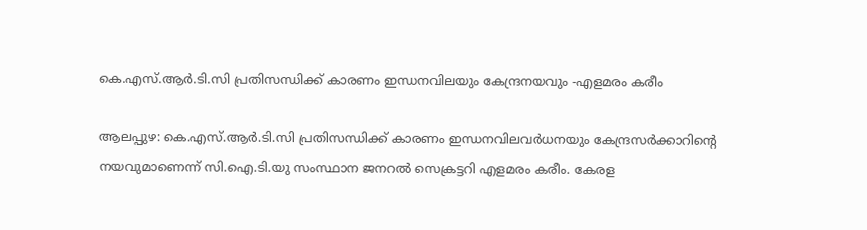കെ.എസ്.ആർ.ടി.സി പ്രതിസന്ധിക്ക് കാരണം ഇന്ധനവിലയും കേന്ദ്രനയവും -എളമരം കരീം

ആലപ്പുഴ: കെ.എസ്.ആർ.ടി.സി പ്രതിസന്ധിക്ക് കാരണം ഇന്ധനവിലവർധനയും കേന്ദ്രസർക്കാറിന്‍റെ നയവുമാണെന്ന് സി.ഐ.ടി.യു സംസ്ഥാന ജനറൽ സെക്രട്ടറി എളമരം കരീം. കേരള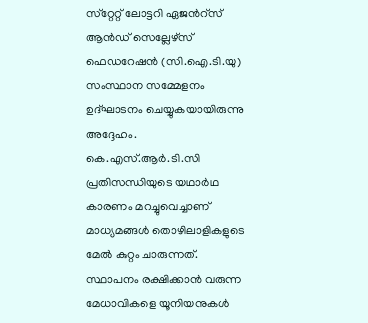സ്‌റ്റേറ്റ്‌ ലോട്ടറി ഏജന്‍റ്സ്‌ ആൻഡ്‌ സെല്ലേഴ്സ്‌ ഫെഡറേഷൻ (സി.ഐ.ടി.യു) സംസ്ഥാന സമ്മേളനം ഉദ്‌ഘാടനം ചെയ്യുകയായിരുന്നു അദ്ദേഹം. കെ.എസ്.ആർ.ടി.സി പ്രതിസന്ധിയുടെ യഥാർഥ കാരണം മറച്ചുവെച്ചാണ് മാധ്യമങ്ങൾ തൊഴിലാളികളുടെ മേൽ കുറ്റം ചാരുന്നത്. സ്ഥാപനം രക്ഷിക്കാൻ വരുന്ന മേധാവികളെ യൂനിയനുകൾ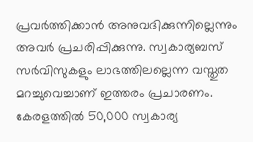പ്രവർത്തിക്കാൻ അനുവദിക്കുന്നില്ലെന്നും അവർ പ്രചരിപ്പിക്കുന്നു. സ്വകാര്യബസ്‌ സർവിസുകളും ലാഭത്തിലല്ലെന്ന വസ്തുത മറച്ചുവെച്ചാണ്‌ ഇത്തരം പ്രചാരണം. കേരളത്തിൽ 50,000 സ്വകാര്യ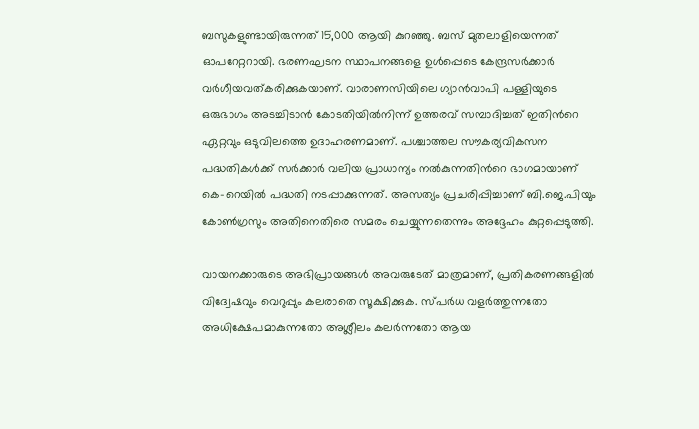ബസുകളുണ്ടായിരുന്നത് 15,000 ആയി കുറഞ്ഞു. ബസ്‌ മുതലാളിയെന്നത് ഓപറേറ്ററായി. ഭരണഘടന സ്ഥാപനങ്ങളെ ഉൾപ്പെടെ കേന്ദ്രസർക്കാർ വർഗീയവത്കരിക്കുകയാണ്‌. വാരാണസിയിലെ ഗ്യാൻവാപി പള്ളിയുടെ ഒരുഭാഗം അടച്ചിടാൻ കോടതിയിൽനിന്ന്‌ ഉത്തരവ്‌ സമ്പാദിച്ചത്‌ ഇതിന്‍റെ ഏറ്റവും ഒടുവിലത്തെ ഉദാഹരണമാണ്. പശ്ചാത്തല സൗകര്യവികസന പദ്ധതികൾക്ക്‌ സർക്കാർ വലിയ പ്രാധാന്യം നൽകുന്നതിന്‍റെ ഭാഗമായാണ് കെ-റെയിൽ പദ്ധതി നടപ്പാക്കുന്നത്‌. അസത്യം പ്രചരിപ്പിച്ചാണ്‌ ബി.ജെ.പിയും കോൺഗ്രസും അതിനെതിരെ സമരം ചെയ്യുന്നതെന്നും അദ്ദേഹം കുറ്റപ്പെടുത്തി.

വായനക്കാരുടെ അഭിപ്രായങ്ങള്‍ അവരുടേത് മാത്രമാണ്, പ്രതികരണങ്ങളിൽ വിദ്വേഷവും വെറുപ്പും കലരാതെ സൂക്ഷിക്കുക. സ്പർധ വളർത്തുന്നതോ അധിക്ഷേപമാകുന്നതോ അശ്ലീലം കലർന്നതോ ആയ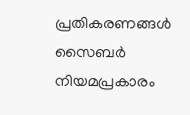പ്രതികരണങ്ങൾ സൈബർ നിയമപ്രകാരം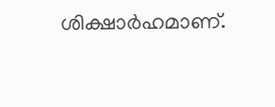ശിക്ഷാർഹമാണ്.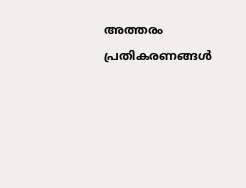അത്തരം പ്രതികരണങ്ങൾ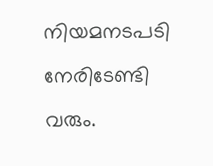നിയമനടപടി നേരിടേണ്ടി വരും.